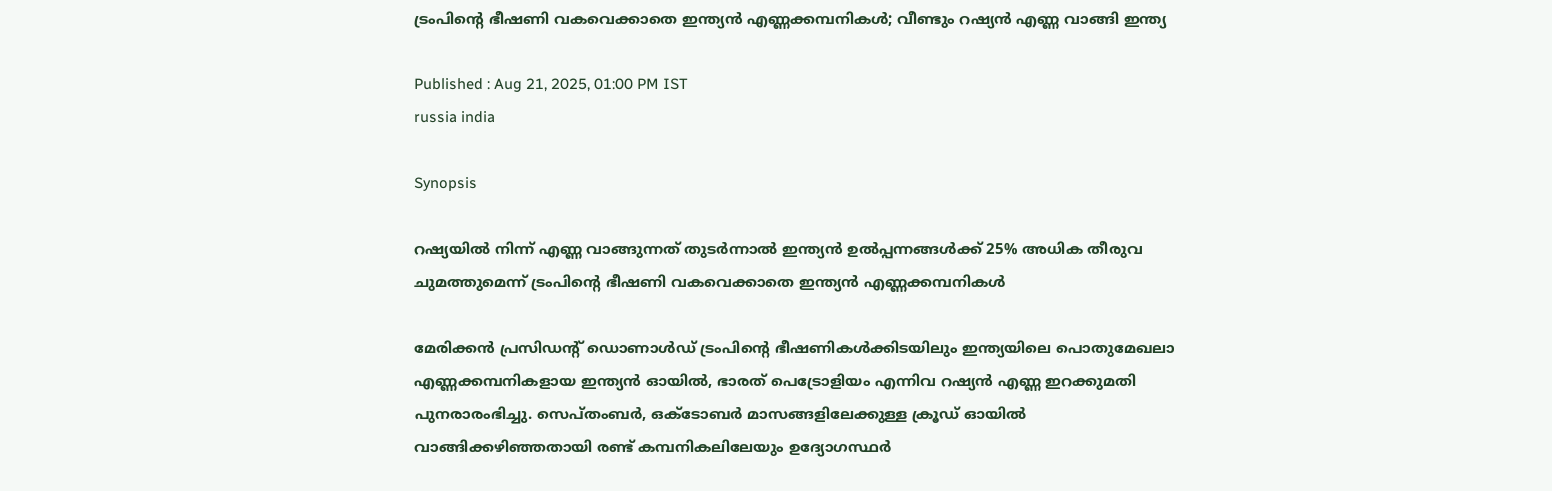ട്രംപിൻ്റെ ഭീഷണി വകവെക്കാതെ ഇന്ത്യന്‍ എണ്ണക്കമ്പനികള്‍; വീണ്ടും റഷ്യന്‍ എണ്ണ വാങ്ങി ഇന്ത്യ

Published : Aug 21, 2025, 01:00 PM IST
russia india

Synopsis

റഷ്യയില്‍ നിന്ന് എണ്ണ വാങ്ങുന്നത് തുടര്‍ന്നാല്‍ ഇന്ത്യന്‍ ഉല്‍പ്പന്നങ്ങള്‍ക്ക് 25% അധിക തീരുവ ചുമത്തുമെന്ന് ട്രംപിന്റെ ഭീഷണി വകവെക്കാതെ ഇന്ത്യന്‍ എണ്ണക്കമ്പനികള്‍

മേരിക്കന്‍ പ്രസിഡന്റ് ഡൊണാള്‍ഡ് ട്രംപിന്റെ ഭീഷണികള്‍ക്കിടയിലും ഇന്ത്യയിലെ പൊതുമേഖലാ എണ്ണക്കമ്പനികളായ ഇന്ത്യന്‍ ഓയില്‍, ഭാരത് പെട്രോളിയം എന്നിവ റഷ്യന്‍ എണ്ണ ഇറക്കുമതി പുനരാരംഭിച്ചു. സെപ്തംബര്‍, ഒക്ടോബര്‍ മാസങ്ങളിലേക്കുള്ള ക്രൂഡ് ഓയില്‍ വാങ്ങിക്കഴിഞ്ഞതായി രണ്ട് കമ്പനികലിലേയും ഉദ്യോഗസ്ഥര്‍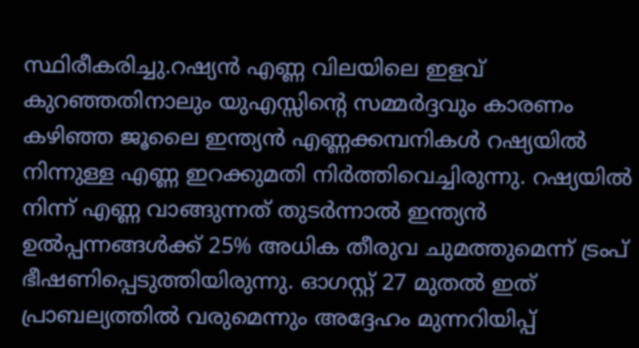സ്ഥിരീകരിച്ചു.റഷ്യന്‍ എണ്ണ വിലയിലെ ഇളവ് കുറഞ്ഞതിനാലും യുഎസ്സിന്റെ സമ്മര്‍ദ്ദവും കാരണം കഴിഞ്ഞ ജൂലൈ ഇന്ത്യന്‍ എണ്ണക്കമ്പനികള്‍ റഷ്യയില്‍ നിന്നുള്ള എണ്ണ ഇറക്കുമതി നിര്‍ത്തിവെച്ചിരുന്നു. റഷ്യയില്‍ നിന്ന് എണ്ണ വാങ്ങുന്നത് തുടര്‍ന്നാല്‍ ഇന്ത്യന്‍ ഉല്‍പ്പന്നങ്ങള്‍ക്ക് 25% അധിക തീരുവ ചുമത്തുമെന്ന് ട്രംപ് ഭീഷണിപ്പെടുത്തിയിരുന്നു. ഓഗസ്റ്റ് 27 മുതല്‍ ഇത് പ്രാബല്യത്തില്‍ വരുമെന്നും അദ്ദേഹം മുന്നറിയിപ്പ്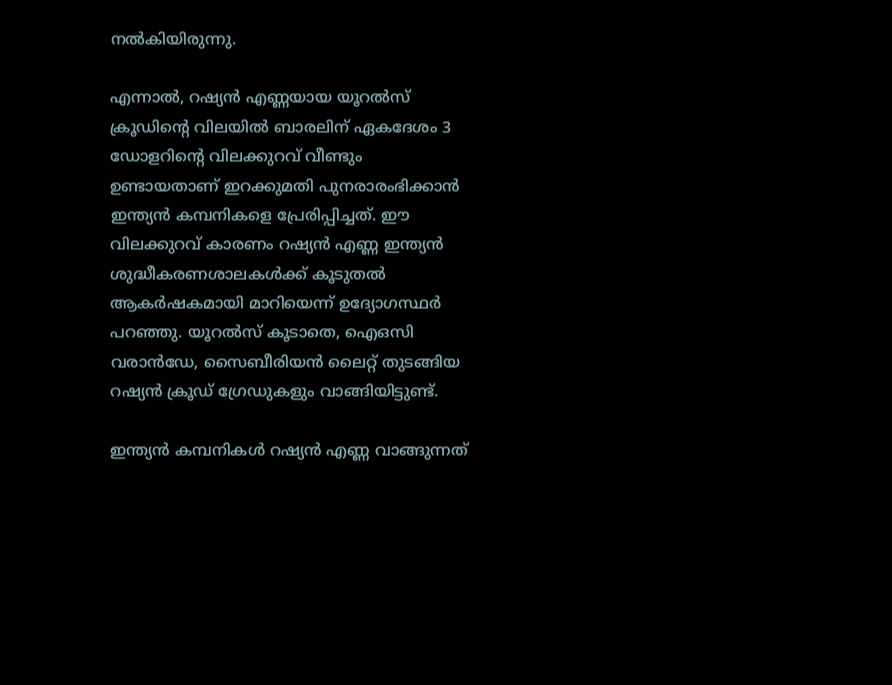നല്‍കിയിരുന്നു.

എന്നാല്‍, റഷ്യന്‍ എണ്ണയായ യൂറല്‍സ് ക്രൂഡിന്റെ വിലയില്‍ ബാരലിന് ഏകദേശം 3 ഡോളറിന്റെ വിലക്കുറവ് വീണ്ടും ഉണ്ടായതാണ് ഇറക്കുമതി പുനരാരംഭിക്കാന്‍ ഇന്ത്യന്‍ കമ്പനികളെ പ്രേരിപ്പിച്ചത്. ഈ വിലക്കുറവ് കാരണം റഷ്യന്‍ എണ്ണ ഇന്ത്യന്‍ ശുദ്ധീകരണശാലകള്‍ക്ക് കൂടുതല്‍ ആകര്‍ഷകമായി മാറിയെന്ന് ഉദ്യോഗസ്ഥര്‍ പറഞ്ഞു. യൂറല്‍സ് കൂടാതെ, ഐഒസി വരാന്‍ഡേ, സൈബീരിയന്‍ ലൈറ്റ് തുടങ്ങിയ റഷ്യന്‍ ക്രൂഡ് ഗ്രേഡുകളും വാങ്ങിയിട്ടുണ്ട്.

ഇന്ത്യന്‍ കമ്പനികള്‍ റഷ്യന്‍ എണ്ണ വാങ്ങുന്നത്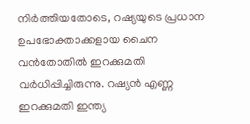നിര്‍ത്തിയതോടെ, റഷ്യയുടെ പ്രധാന ഉപഭോക്താക്കളായ ചൈന വന്‍തോതില്‍ ഇറക്കുമതി വര്‍ധിപ്പിച്ചിരുന്നു. റഷ്യന്‍ എണ്ണ ഇറക്കുമതി ഇന്ത്യ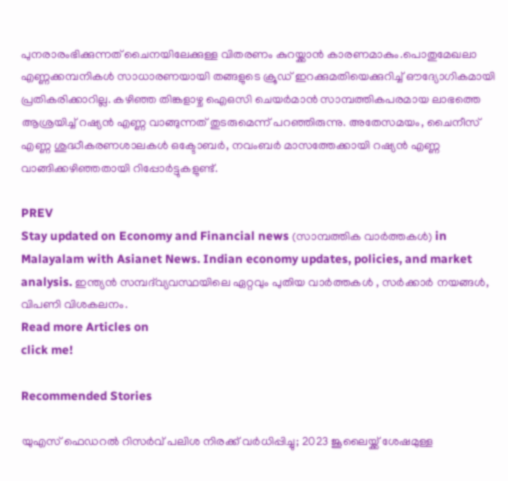പുനരാരംഭിക്കുന്നത് ചൈനയിലേക്കുള്ള വിതരണം കുറയ്ക്കാന്‍ കാരണമാകും.പൊതുമേഖലാ എണ്ണക്കമ്പനികള്‍ സാധാരണയായി തങ്ങളുടെ ക്രൂഡ് ഇറക്കുമതിയെക്കുറിച്ച് ഔദ്യോഗികമായി പ്രതികരിക്കാറില്ല. കഴിഞ്ഞ തിങ്കളാഴ്ച ഐഒസി ചെയര്‍മാന്‍ സാമ്പത്തികപരമായ ലാഭത്തെ ആശ്രയിച്ച് റഷ്യന്‍ എണ്ണ വാങ്ങുന്നത് തുടരുമെന്ന് പറഞ്ഞിരുന്നു. അതേസമയം, ചൈനീസ് എണ്ണ ശുദ്ധീകരണശാലകള്‍ ഒക്ടോബര്‍, നവംബര്‍ മാസത്തേക്കായി റഷ്യന്‍ എണ്ണ വാങ്ങിക്കഴിഞ്ഞതായി റിപ്പോര്‍ട്ടുകളുണ്ട്.

PREV
Stay updated on Economy and Financial news (സാമ്പത്തിക വാർത്തകൾ) in Malayalam with Asianet News. Indian economy updates, policies, and market analysis. ഇന്ത്യൻ സമ്പദ്‌വ്യവസ്ഥയിലെ ഏറ്റവും പുതിയ വാർത്തകൾ , സർക്കാർ നയങ്ങൾ, വിപണി വിശകലനം.
Read more Articles on
click me!

Recommended Stories

യുഎസ് ഫെഡറൽ റിസർവ് പലിശ നിരക്ക് വർധിപ്പിച്ചു; 2023 ജൂലൈയ്ക്ക് ശേഷമുള്ള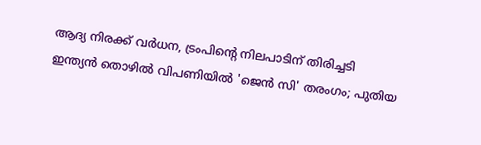ആദ്യ നിരക്ക് വർധന, ട്രംപിൻ്റെ നിലപാടിന് തിരിച്ചടി
ഇന്ത്യൻ തൊഴിൽ വിപണിയിൽ 'ജെൻ സി' തരംഗം; പുതിയ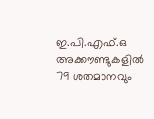ഇ.പി.എഫ്.ഒ അക്കൗണ്ടുകളിൽ 79 ശതമാനവും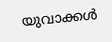യുവാക്കൾ